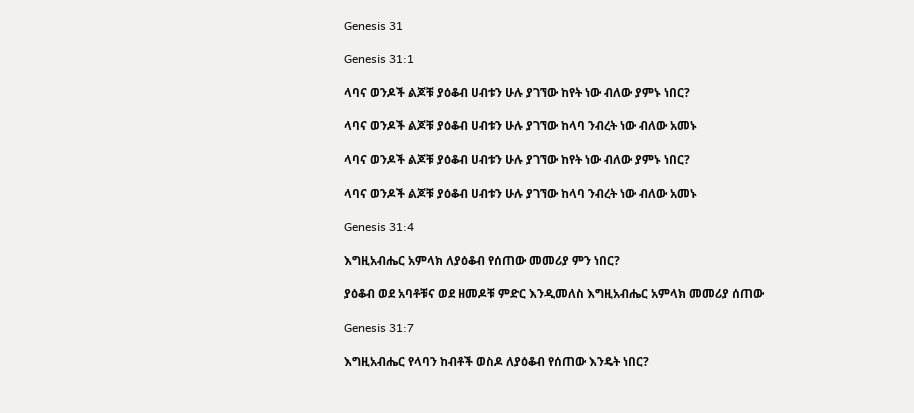Genesis 31

Genesis 31:1

ላባና ወንዶች ልጆቹ ያዕቆብ ሀብቱን ሁሉ ያገኘው ከየት ነው ብለው ያምኑ ነበር?

ላባና ወንዶች ልጆቹ ያዕቆብ ሀብቱን ሁሉ ያገኘው ከላባ ንብረት ነው ብለው አመኑ

ላባና ወንዶች ልጆቹ ያዕቆብ ሀብቱን ሁሉ ያገኘው ከየት ነው ብለው ያምኑ ነበር?

ላባና ወንዶች ልጆቹ ያዕቆብ ሀብቱን ሁሉ ያገኘው ከላባ ንብረት ነው ብለው አመኑ

Genesis 31:4

እግዚአብሔር አምላክ ለያዕቆብ የሰጠው መመሪያ ምን ነበር?

ያዕቆብ ወደ አባቶቹና ወደ ዘመዶቹ ምድር እንዲመለስ እግዚአብሔር አምላክ መመሪያ ሰጠው

Genesis 31:7

እግዚአብሔር የላባን ከብቶች ወስዶ ለያዕቆብ የሰጠው እንዴት ነበር?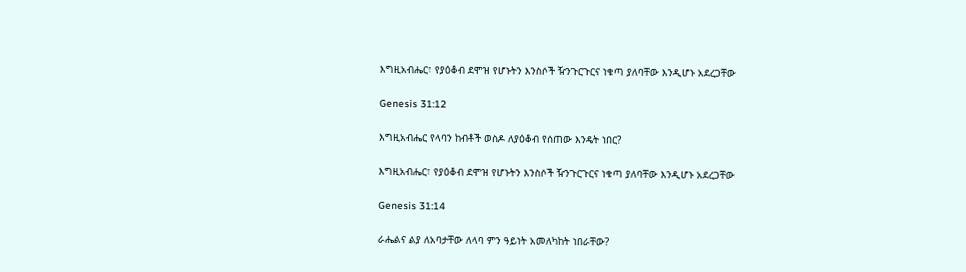እግዚአብሔር፣ የያዕቆብ ደሞዝ የሆኑትን እንስሶች ዥንጉርጉርና ነቁጣ ያለባቸው እንዲሆኑ አደረጋቸው

Genesis 31:12

እግዚአብሔር የላባን ከብቶች ወስዶ ለያዕቆብ የሰጠው እንዴት ነበር?

እግዚአብሔር፣ የያዕቆብ ደሞዝ የሆኑትን እንስሶች ዥንጉርጉርና ነቁጣ ያለባቸው እንዲሆኑ አደረጋቸው

Genesis 31:14

ራሔልና ልያ ለአባታቸው ለላባ ምን ዓይነት አመለካከት ነበራቸው?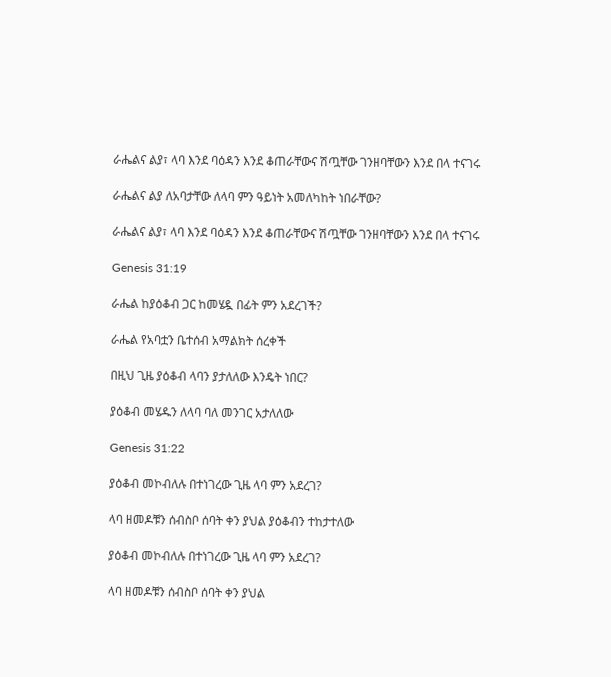ራሔልና ልያ፣ ላባ እንደ ባዕዳን እንደ ቆጠራቸውና ሽጧቸው ገንዘባቸውን እንደ በላ ተናገሩ

ራሔልና ልያ ለአባታቸው ለላባ ምን ዓይነት አመለካከት ነበራቸው?

ራሔልና ልያ፣ ላባ እንደ ባዕዳን እንደ ቆጠራቸውና ሽጧቸው ገንዘባቸውን እንደ በላ ተናገሩ

Genesis 31:19

ራሔል ከያዕቆብ ጋር ከመሄዷ በፊት ምን አደረገች?

ራሔል የአባቷን ቤተሰብ አማልክት ሰረቀች

በዚህ ጊዜ ያዕቆብ ላባን ያታለለው እንዴት ነበር?

ያዕቆብ መሄዱን ለላባ ባለ መንገር አታለለው

Genesis 31:22

ያዕቆብ መኮብለሉ በተነገረው ጊዜ ላባ ምን አደረገ?

ላባ ዘመዶቹን ሰብስቦ ሰባት ቀን ያህል ያዕቆብን ተከታተለው

ያዕቆብ መኮብለሉ በተነገረው ጊዜ ላባ ምን አደረገ?

ላባ ዘመዶቹን ሰብስቦ ሰባት ቀን ያህል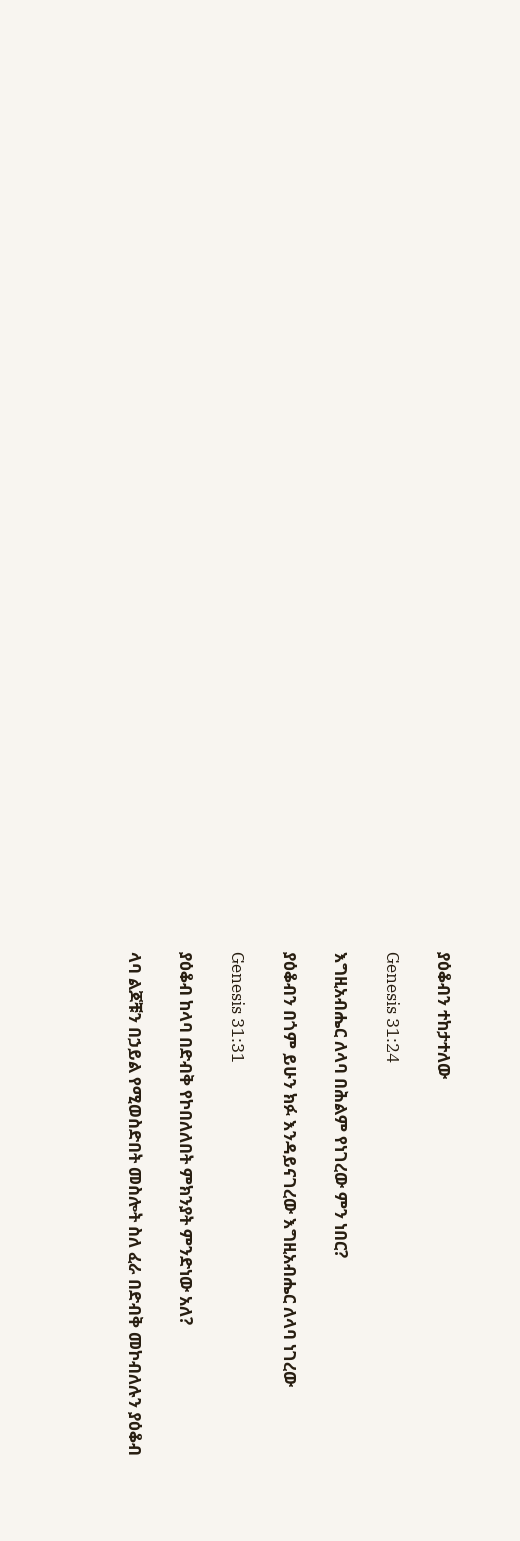ያዕቆብን ተከታተለው

Genesis 31:24

እግዚአብሔር ለላባ በሕልም የነገረው ምን ነበር?

ያዕቆብን በጎም ይሁን ክፉ እንዳይናገረው እግዚአብሔር ለላባ ነገረው

Genesis 31:31

ያዕቆብ ከላባ በድብቅ የኮበለለበት ምክንያት ምንድነው አለ?

ላባ ልጆቹን በኃይል የሚወስድበት መስሎት ስለ ፈራ በድብቅ መኮብለሉን ያዕቆብ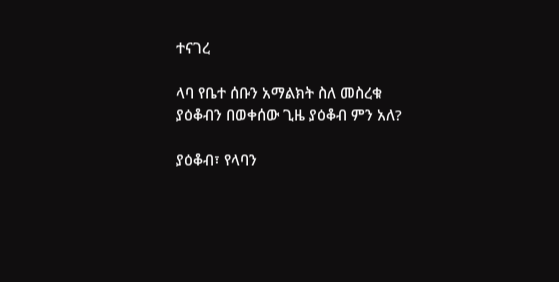ተናገረ

ላባ የቤተ ሰቡን አማልክት ስለ መስረቁ ያዕቆብን በወቀሰው ጊዜ ያዕቆብ ምን አለ?

ያዕቆብ፣ የላባን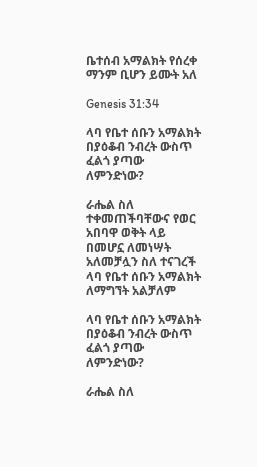ቤተሰብ አማልክት የሰረቀ ማንም ቢሆን ይሙት አለ

Genesis 31:34

ላባ የቤተ ሰቡን አማልክት በያዕቆብ ንብረት ውስጥ ፈልጎ ያጣው ለምንድነው?

ራሔል ስለ ተቀመጠችባቸውና የወር አበባዋ ወቅት ላይ በመሆኗ ለመነሣት አለመቻሏን ስለ ተናገረች ላባ የቤተ ሰቡን አማልክት ለማግኘት አልቻለም

ላባ የቤተ ሰቡን አማልክት በያዕቆብ ንብረት ውስጥ ፈልጎ ያጣው ለምንድነው?

ራሔል ስለ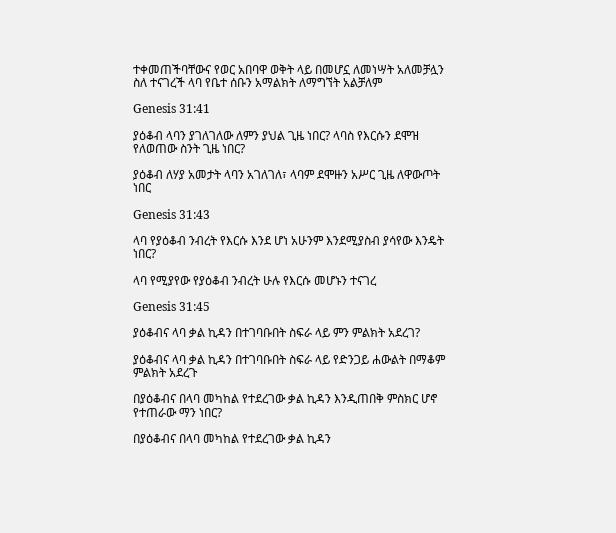ተቀመጠችባቸውና የወር አበባዋ ወቅት ላይ በመሆኗ ለመነሣት አለመቻሏን ስለ ተናገረች ላባ የቤተ ሰቡን አማልክት ለማግኘት አልቻለም

Genesis 31:41

ያዕቆብ ላባን ያገለገለው ለምን ያህል ጊዜ ነበር? ላባስ የእርሱን ደሞዝ የለወጠው ስንት ጊዜ ነበር?

ያዕቆብ ለሃያ አመታት ላባን አገለገለ፣ ላባም ደሞዙን አሥር ጊዜ ለዋውጦት ነበር

Genesis 31:43

ላባ የያዕቆብ ንብረት የእርሱ እንደ ሆነ አሁንም እንደሚያስብ ያሳየው እንዴት ነበር?

ላባ የሚያየው የያዕቆብ ንብረት ሁሉ የእርሱ መሆኑን ተናገረ

Genesis 31:45

ያዕቆብና ላባ ቃል ኪዳን በተገባቡበት ስፍራ ላይ ምን ምልክት አደረገ?

ያዕቆብና ላባ ቃል ኪዳን በተገባቡበት ስፍራ ላይ የድንጋይ ሐውልት በማቆም ምልክት አደረጉ

በያዕቆብና በላባ መካከል የተደረገው ቃል ኪዳን እንዲጠበቅ ምስክር ሆኖ የተጠራው ማን ነበር?

በያዕቆብና በላባ መካከል የተደረገው ቃል ኪዳን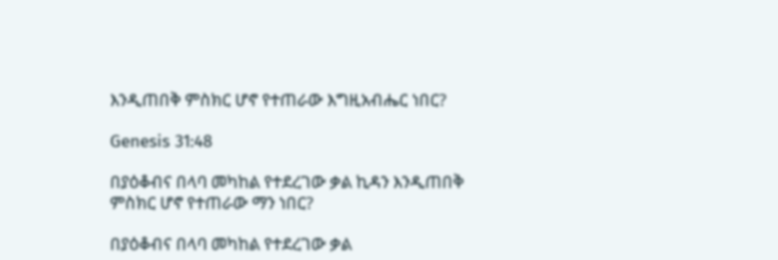እንዲጠበቅ ምስክር ሆኖ የተጠራው እግዚአብሔር ነበር?

Genesis 31:48

በያዕቆብና በላባ መካከል የተደረገው ቃል ኪዳን እንዲጠበቅ ምስክር ሆኖ የተጠራው ማን ነበር?

በያዕቆብና በላባ መካከል የተደረገው ቃል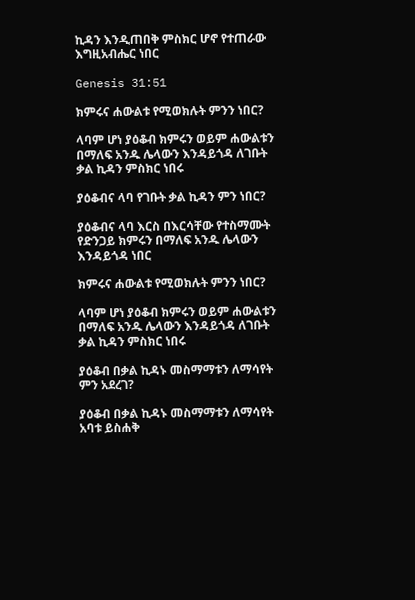ኪዳን እንዲጠበቅ ምስክር ሆኖ የተጠራው እግዚአብሔር ነበር

Genesis 31:51

ክምሩና ሐውልቱ የሚወክሉት ምንን ነበር?

ላባም ሆነ ያዕቆብ ክምሩን ወይም ሐውልቱን በማለፍ አንዱ ሌላውን እንዳይጎዳ ለገቡት ቃል ኪዳን ምስክር ነበሩ

ያዕቆብና ላባ የገቡት ቃል ኪዳን ምን ነበር?

ያዕቆብና ላባ እርስ በእርሳቸው የተስማሙት የድንጋይ ክምሩን በማለፍ አንዱ ሌላውን እንዳይጎዳ ነበር

ክምሩና ሐውልቱ የሚወክሉት ምንን ነበር?

ላባም ሆነ ያዕቆብ ክምሩን ወይም ሐውልቱን በማለፍ አንዱ ሌላውን እንዳይጎዳ ለገቡት ቃል ኪዳን ምስክር ነበሩ

ያዕቆብ በቃል ኪዳኑ መስማማቱን ለማሳየት ምን አደረገ?

ያዕቆብ በቃል ኪዳኑ መስማማቱን ለማሳየት አባቱ ይስሐቅ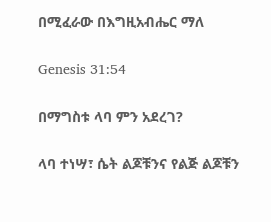በሚፈራው በእግዚአብሔር ማለ

Genesis 31:54

በማግስቱ ላባ ምን አደረገ?

ላባ ተነሣ፣ ሴት ልጆቹንና የልጅ ልጆቹን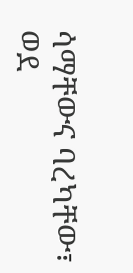ሳማቸውና ባረካቸው፣ ወደ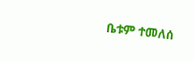ቤቱም ተመለሰ